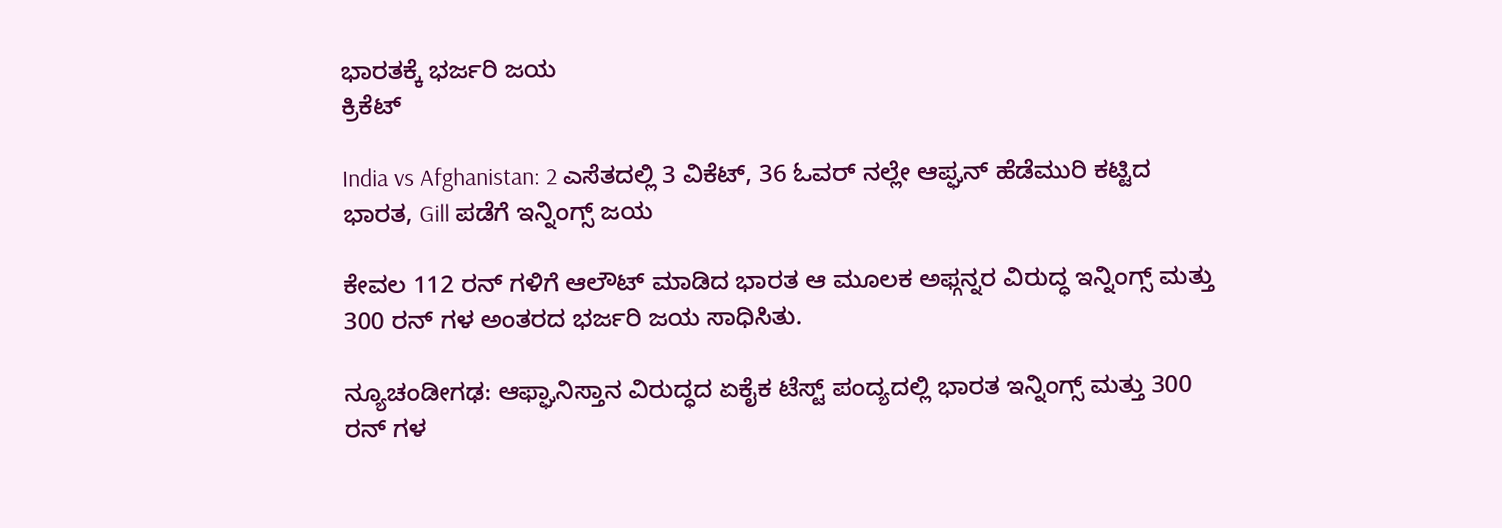ಭಾರತಕ್ಕೆ ಭರ್ಜರಿ ಜಯ
ಕ್ರಿಕೆಟ್

India vs Afghanistan: 2 ಎಸೆತದಲ್ಲಿ 3 ವಿಕೆಟ್, 36 ಓವರ್ ನಲ್ಲೇ ಆಪ್ಘನ್ ಹೆಡೆಮುರಿ ಕಟ್ಟಿದ ಭಾರತ, Gill ಪಡೆಗೆ ಇನ್ನಿಂಗ್ಸ್ ಜಯ

ಕೇವಲ 112 ರನ್ ಗಳಿಗೆ ಆಲೌಟ್ ಮಾಡಿದ ಭಾರತ ಆ ಮೂಲಕ ಅಫ್ಗನ್ನರ ವಿರುದ್ಧ ಇನ್ನಿಂಗ್ಸ್ ಮತ್ತು 300 ರನ್ ಗಳ ಅಂತರದ ಭರ್ಜರಿ ಜಯ ಸಾಧಿಸಿತು.

ನ್ಯೂಚಂಡೀಗಢ: ಆಫ್ಘಾನಿಸ್ತಾನ ವಿರುದ್ಧದ ಏಕೈಕ ಟೆಸ್ಟ್ ಪಂದ್ಯದಲ್ಲಿ ಭಾರತ ಇನ್ನಿಂಗ್ಸ್ ಮತ್ತು 300 ರನ್ ಗಳ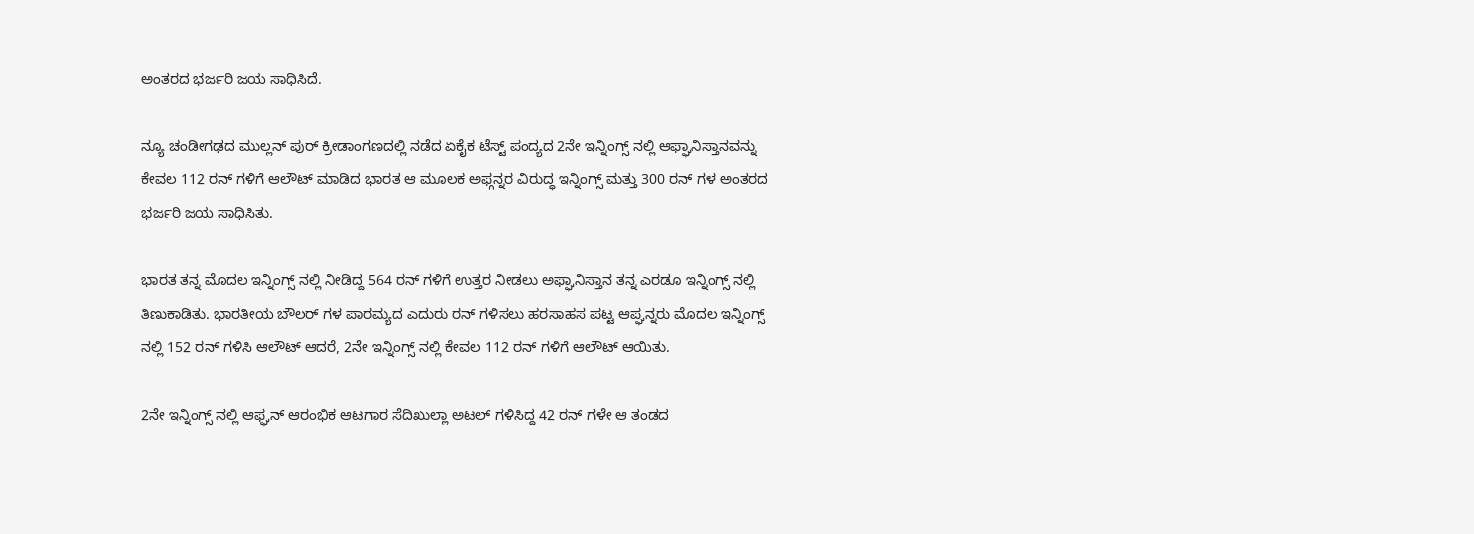ಅಂತರದ ಭರ್ಜರಿ ಜಯ ಸಾಧಿಸಿದೆ.

ನ್ಯೂ ಚಂಡೀಗಢದ ಮುಲ್ಲನ್ ಪುರ್ ಕ್ರೀಡಾಂಗಣದಲ್ಲಿ ನಡೆದ ಏಕೈಕ ಟೆಸ್ಟ್ ಪಂದ್ಯದ 2ನೇ ಇನ್ನಿಂಗ್ಸ್ ನಲ್ಲಿ ಆಫ್ಘಾನಿಸ್ತಾನವನ್ನು ಕೇವಲ 112 ರನ್ ಗಳಿಗೆ ಆಲೌಟ್ ಮಾಡಿದ ಭಾರತ ಆ ಮೂಲಕ ಅಫ್ಗನ್ನರ ವಿರುದ್ಧ ಇನ್ನಿಂಗ್ಸ್ ಮತ್ತು 300 ರನ್ ಗಳ ಅಂತರದ ಭರ್ಜರಿ ಜಯ ಸಾಧಿಸಿತು.

ಭಾರತ ತನ್ನ ಮೊದಲ ಇನ್ನಿಂಗ್ಸ್ ನಲ್ಲಿ ನೀಡಿದ್ದ 564 ರನ್ ಗಳಿಗೆ ಉತ್ತರ ನೀಡಲು ಅಫ್ಘಾನಿಸ್ತಾನ ತನ್ನ ಎರಡೂ ಇನ್ನಿಂಗ್ಸ್ ನಲ್ಲಿ ತಿಣುಕಾಡಿತು. ಭಾರತೀಯ ಬೌಲರ್ ಗಳ ಪಾರಮ್ಯದ ಎದುರು ರನ್ ಗಳಿಸಲು ಹರಸಾಹಸ ಪಟ್ಟ ಆಪ್ಘನ್ನರು ಮೊದಲ ಇನ್ನಿಂಗ್ಸ್ ನಲ್ಲಿ 152 ರನ್ ಗಳಿಸಿ ಆಲೌಟ್ ಆದರೆ, 2ನೇ ಇನ್ನಿಂಗ್ಸ್ ನಲ್ಲಿ ಕೇವಲ 112 ರನ್ ಗಳಿಗೆ ಆಲೌಟ್ ಆಯಿತು.

2ನೇ ಇನ್ನಿಂಗ್ಸ್ ನಲ್ಲಿ ಆಫ್ಘನ್ ಆರಂಭಿಕ ಆಟಗಾರ ಸೆದಿಖುಲ್ಲಾ ಅಟಲ್ ಗಳಿಸಿದ್ದ 42 ರನ್ ಗಳೇ ಆ ತಂಡದ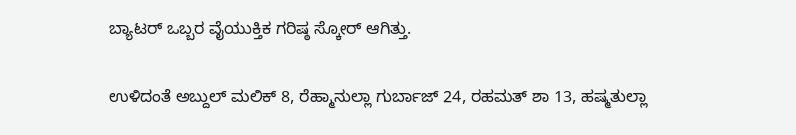ಬ್ಯಾಟರ್ ಒಬ್ಬರ ವೈಯುಕ್ತಿಕ ಗರಿಷ್ಠ ಸ್ಕೋರ್ ಆಗಿತ್ತು.

ಉಳಿದಂತೆ ಅಬ್ದುಲ್ ಮಲಿಕ್ 8, ರೆಹ್ಮಾನುಲ್ಲಾ ಗುರ್ಬಾಜ್ 24, ರಹಮತ್ ಶಾ 13, ಹಷ್ಮತುಲ್ಲಾ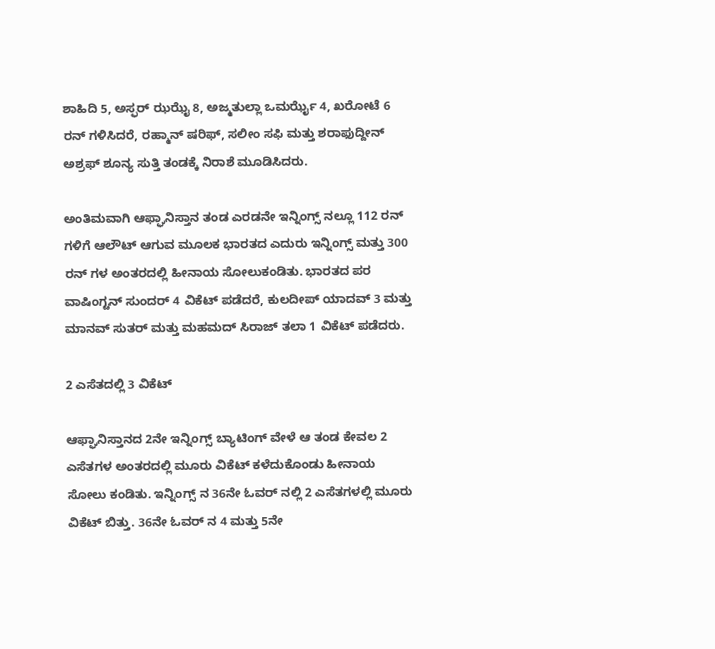ಶಾಹಿದಿ 5, ಅಸ್ಫರ್ ಝಝೈ 8, ಅಜ್ಮತುಲ್ಲಾ ಒಮರ್ಝೈ 4, ಖರೋಟೆ 6 ರನ್ ಗಳಿಸಿದರೆ, ರಹ್ಮಾನ್ ಷರಿಫ್, ಸಲೀಂ ಸಫಿ ಮತ್ತು ಶರಾಫುದ್ದೀನ್ ಅಶ್ರಫ್ ಶೂನ್ಯ ಸುತ್ತಿ ತಂಡಕ್ಕೆ ನಿರಾಶೆ ಮೂಡಿಸಿದರು.

ಅಂತಿಮವಾಗಿ ಆಫ್ಘಾನಿಸ್ತಾನ ತಂಡ ಎರಡನೇ ಇನ್ನಿಂಗ್ಸ್ ನಲ್ಲೂ 112 ರನ್ ಗಳಿಗೆ ಆಲೌಟ್ ಆಗುವ ಮೂಲಕ ಭಾರತದ ಎದುರು ಇನ್ನಿಂಗ್ಸ್ ಮತ್ತು 300 ರನ್ ಗಳ ಅಂತರದಲ್ಲಿ ಹೀನಾಯ ಸೋಲುಕಂಡಿತು. ಭಾರತದ ಪರ ವಾಷಿಂಗ್ಟನ್ ಸುಂದರ್ 4 ವಿಕೆಟ್ ಪಡೆದರೆ, ಕುಲದೀಪ್ ಯಾದವ್ 3 ಮತ್ತು ಮಾನವ್ ಸುತರ್ ಮತ್ತು ಮಹಮದ್ ಸಿರಾಜ್ ತಲಾ 1 ವಿಕೆಟ್ ಪಡೆದರು.

2 ಎಸೆತದಲ್ಲಿ 3 ವಿಕೆಟ್

ಆಫ್ಘಾನಿಸ್ತಾನದ 2ನೇ ಇನ್ನಿಂಗ್ಸ್ ಬ್ಯಾಟಿಂಗ್ ವೇಳೆ ಆ ತಂಡ ಕೇವಲ 2 ಎಸೆತಗಳ ಅಂತರದಲ್ಲಿ ಮೂರು ವಿಕೆಟ್ ಕಳೆದುಕೊಂಡು ಹೀನಾಯ ಸೋಲು ಕಂಡಿತು. ಇನ್ನಿಂಗ್ಸ್ ನ 36ನೇ ಓವರ್ ನಲ್ಲಿ 2 ಎಸೆತಗಳಲ್ಲಿ ಮೂರು ವಿಕೆಟ್ ಬಿತ್ತು. 36ನೇ ಓವರ್ ನ 4 ಮತ್ತು 5ನೇ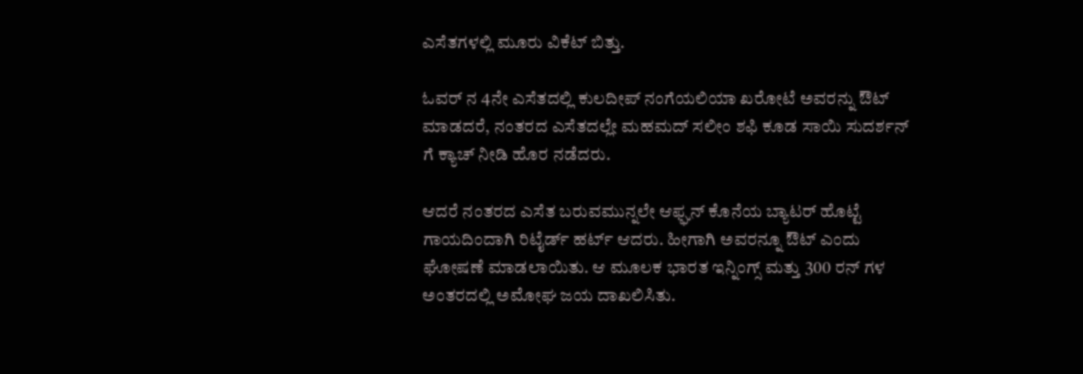ಎಸೆತಗಳಲ್ಲಿ ಮೂರು ವಿಕೆಟ್ ಬಿತ್ತು.

ಓವರ್ ನ 4ನೇ ಎಸೆತದಲ್ಲಿ ಕುಲದೀಪ್ ನಂಗೆಯಲಿಯಾ ಖರೋಟೆ ಅವರನ್ನು ಔಟ್ ಮಾಡದರೆ, ನಂತರದ ಎಸೆತದಲ್ಲೇ ಮಹಮದ್ ಸಲೀಂ ಶಫಿ ಕೂಡ ಸಾಯಿ ಸುದರ್ಶನ್ ಗೆ ಕ್ಯಾಚ್ ನೀಡಿ ಹೊರ ನಡೆದರು.

ಆದರೆ ನಂತರದ ಎಸೆತ ಬರುವಮುನ್ನಲೇ ಆಫ್ಘನ್ ಕೊನೆಯ ಬ್ಯಾಟರ್ ಹೊಟ್ಟೆ ಗಾಯದಿಂದಾಗಿ ರಿಟೈರ್ಡ್ ಹರ್ಟ್ ಆದರು. ಹೀಗಾಗಿ ಅವರನ್ನೂ ಔಟ್ ಎಂದು ಘೋಷಣೆ ಮಾಡಲಾಯಿತು. ಆ ಮೂಲಕ ಭಾರತ ಇನ್ನಿಂಗ್ಸ್ ಮತ್ತು 300 ರನ್ ಗಳ ಅಂತರದಲ್ಲಿ ಅಮೋಘ ಜಯ ದಾಖಲಿಸಿತು.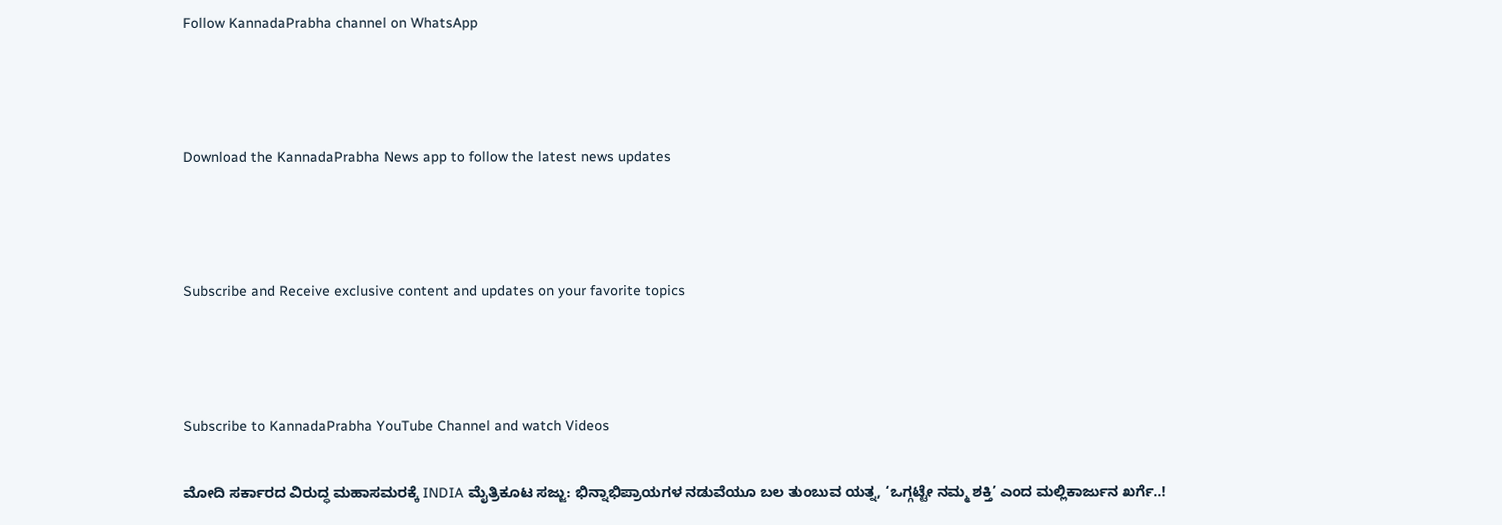Follow KannadaPrabha channel on WhatsApp



Download the KannadaPrabha News app to follow the latest news updates



Subscribe and Receive exclusive content and updates on your favorite topics



Subscribe to KannadaPrabha YouTube Channel and watch Videos

ಮೋದಿ ಸರ್ಕಾರದ ವಿರುದ್ಧ ಮಹಾಸಮರಕ್ಕೆ INDIA ಮೈತ್ರಿಕೂಟ ಸಜ್ಜು: ಭಿನ್ನಾಭಿಪ್ರಾಯಗಳ ನಡುವೆಯೂ ಬಲ ತುಂಬುವ ಯತ್ನ, ‘ಒಗ್ಗಟ್ಟೇ ನಮ್ಮ ಶಕ್ತಿ’ ಎಂದ ಮಲ್ಲಿಕಾರ್ಜುನ ಖರ್ಗೆ..!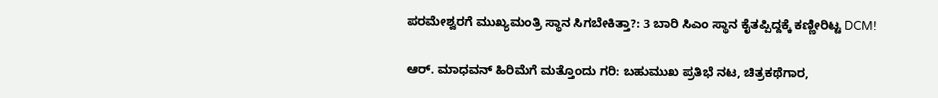ಪರಮೇಶ್ವರಗೆ ಮುಖ್ಯಮಂತ್ರಿ ಸ್ಥಾನ ಸಿಗಬೇಕಿತ್ತಾ?: 3 ಬಾರಿ ಸಿಎಂ ಸ್ಥಾನ ಕೈತಪ್ಪಿದ್ದಕ್ಕೆ ಕಣ್ಣೀರಿಟ್ಟ DCM!

ಆರ್. ಮಾಧವನ್‌ ಹಿರಿಮೆಗೆ ಮತ್ತೊಂದು ಗರಿ: ಬಹುಮುಖ ಪ್ರತಿಭೆ ನಟ, ಚಿತ್ರಕಥೆಗಾರ,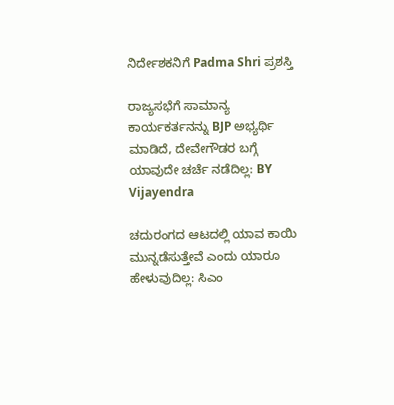ನಿರ್ದೇಶಕನಿಗೆ Padma Shri ಪ್ರಶಸ್ತಿ

ರಾಜ್ಯಸಭೆಗೆ ಸಾಮಾನ್ಯ ಕಾರ್ಯಕರ್ತನನ್ನು BJP ಅಭ್ಯರ್ಥಿ ಮಾಡಿದೆ, ದೇವೇಗೌಡರ ಬಗ್ಗೆ ಯಾವುದೇ ಚರ್ಚೆ ನಡೆದಿಲ್ಲ: BY Vijayendra

ಚದುರಂಗದ ಆಟದಲ್ಲಿ ಯಾವ ಕಾಯಿ ಮುನ್ನಡೆಸುತ್ತೇವೆ ಎಂದು ಯಾರೂ ಹೇಳುವುದಿಲ್ಲ: ಸಿಎಂ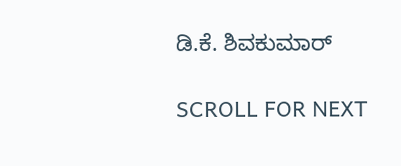ಡಿ.ಕೆ. ಶಿವಕುಮಾರ್

SCROLL FOR NEXT